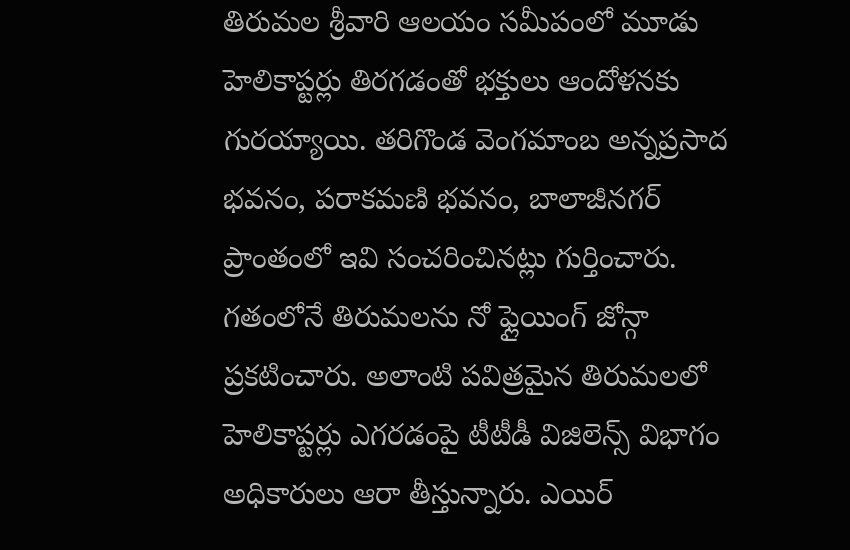తిరుమల శ్రీవారి ఆలయం సమీపంలో మూడు హెలికాప్టర్లు తిరగడంతో భక్తులు ఆందోళనకు గురయ్యాయి. తరిగొండ వెంగమాంబ అన్నప్రసాద భవనం, పరాకమణి భవనం, బాలాజీనగర్ ప్రాంతంలో ఇవి సంచరించినట్లు గుర్తించారు. గతంలోనే తిరుమలను నో ఫ్లైయింగ్ జోన్గా ప్రకటించారు. అలాంటి పవిత్రమైన తిరుమలలో హెలికాప్టర్లు ఎగరడంపై టీటీడీ విజిలెన్స్ విభాగం అధికారులు ఆరా తీస్తున్నారు. ఎయిర్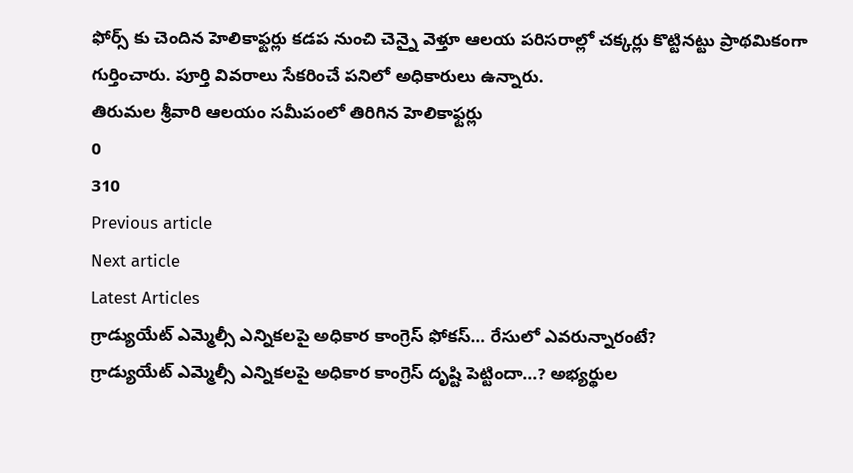ఫోర్స్ కు చెందిన హెలికాఫ్టర్లు కడప నుంచి చెన్నై వెళ్తూ ఆలయ పరిసరాల్లో చక్కర్లు కొట్టినట్టు ప్రాథమికంగా గుర్తించారు. పూర్తి వివరాలు సేకరించే పనిలో అధికారులు ఉన్నారు.
తిరుమల శ్రీవారి ఆలయం సమీపంలో తిరిగిన హెలికాఫ్టర్లు
0
310
Previous article
Next article
Latest Articles
గ్రాడ్యుయేట్ ఎమ్మెల్సీ ఎన్నికలపై అధికార కాంగ్రెస్ ఫోకస్… రేసులో ఎవరున్నారంటే?
గ్రాడ్యుయేట్ ఎమ్మెల్సీ ఎన్నికలపై అధికార కాంగ్రెస్ దృష్టి పెట్టిందా...? అభ్యర్థుల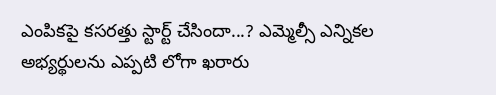ఎంపికపై కసరత్తు స్టార్ట్ చేసిందా...? ఎమ్మెల్సీ ఎన్నికల అభ్యర్థులను ఎప్పటి లోగా ఖరారు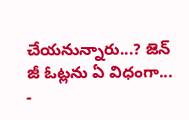చేయనున్నారు...? జెన్ జీ ఓట్లను ఏ విధంగా...
-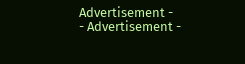Advertisement -
- Advertisement -